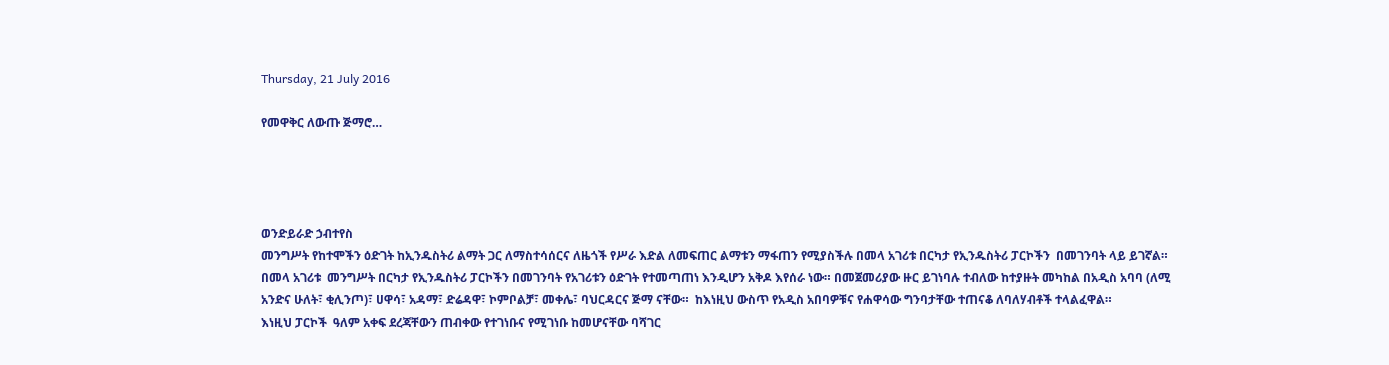Thursday, 21 July 2016

የመዋቅር ለውጡ ጅማሮ…




ወንድይራድ ኃብተየስ
መንግሥት የከተሞችን ዕድገት ከኢንዱስትሪ ልማት ጋር ለማስተሳሰርና ለዜጎች የሥራ እድል ለመፍጠር ልማቱን ማፋጠን የሚያስችሉ በመላ አገሪቱ በርካታ የኢንዱስትሪ ፓርኮችን  በመገንባት ላይ ይገኛል።  በመላ አገሪቱ  መንግሥት በርካታ የኢንዱስትሪ ፓርኮችን በመገንባት የአገሪቱን ዕድገት የተመጣጠነ እንዲሆን አቅዶ እየሰራ ነው። በመጀመሪያው ዙር ይገነባሉ ተብለው ከተያዙት መካከል በአዲስ አባባ (ለሚ አንድና ሁለት፣ ቂሊንጦ)፣ ሀዋሳ፣ አዳማ፣ ድሬዳዋ፣ ኮምቦልቻ፣ መቀሌ፣ ባህርዳርና ጅማ ናቸው።  ከእነዚህ ውስጥ የአዲስ አበባዎቹና የሐዋሳው ግንባታቸው ተጠናቆ ለባለሃብቶች ተላልፈዋል።
እነዚህ ፓርኮች  ዓለም አቀፍ ደረጃቸውን ጠብቀው የተገነቡና የሚገነቡ ከመሆናቸው ባሻገር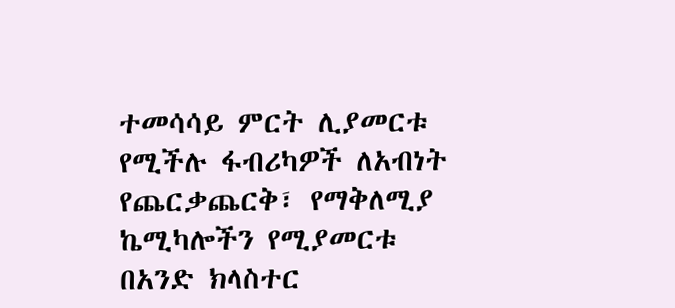ተመሳሳይ ምርት ሊያመርቱ የሚችሉ ፋብሪካዎች ለአብነት የጨርቃጨርቅ፣ የማቅለሚያ ኬሚካሎችን የሚያመርቱ በአንድ ክላስተር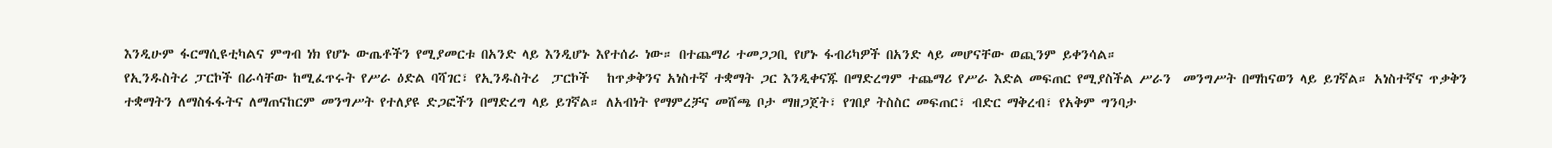እንዲሁም ፋርማሲዩቲካልና ምግብ ነክ የሆኑ ውጤቶችን የሚያመርቱ በአንድ ላይ እንዲሆኑ እየተሰራ ነው። በተጨማሪ ተመጋጋቢ የሆኑ ፋብሪካዎች በአንድ ላይ መሆናቸው ወጪንም ይቀንሳል።
የኢንዱስትሪ ፓርኮች በራሳቸው ከሚፈጥሩት የሥራ ዕድል ባሻገር፣ የኢንዱስትሪ  ፓርኮች   ከጥቃቅንና አነስተኛ ተቋማት ጋር እንዲቀናጁ በማድረግም ተጨማሪ የሥራ እድል መፍጠር የሚያስችል ሥራን  መንግሥት በማከናወን ላይ ይገኛል። አነስተኛና ጥቃቅን ተቋማትን ለማስፋፋትና ለማጠናከርም መንግሥት የተለያዩ ድጋፎችን በማድረግ ላይ ይገኛል። ለአብነት የማምረቻና መሸጫ ቦታ ማዘጋጀት፣ የገበያ ትስስር መፍጠር፣ ብድር ማቅረብ፣ የአቅም ግንባታ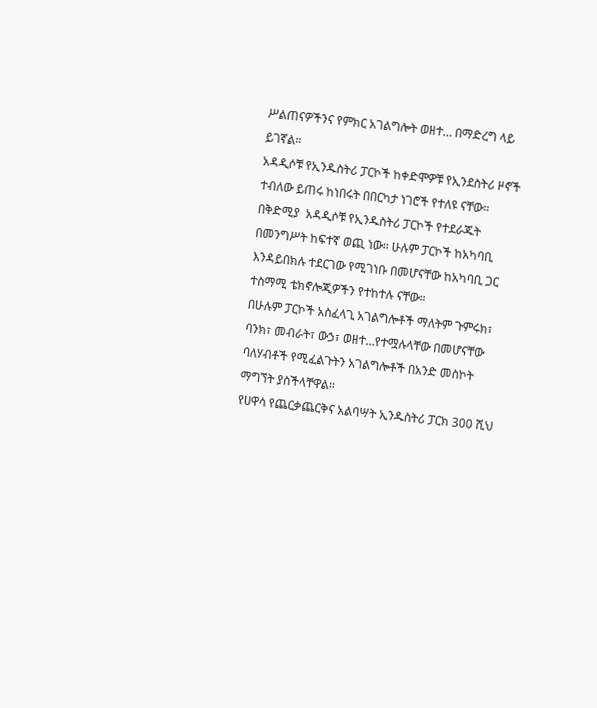ሥልጠናዎችንና የምክር አገልግሎት ወዘተ… በማድረግ ላይ ይገኛል።
አዳዲሶቹ የኢንዱስትሪ ፓርኮች ከቀድሞዎቹ የኢንደስትሪ ዞኖች ተብለው ይጠሩ ከነበሩት በበርካታ ነገሮች የተለዩ ናቸው። በቅድሚያ  አዳዲሶቹ የኢንዱስትሪ ፓርኮች የተደራጁት በመንግሥት ከፍተኛ ወጪ ነው። ሁሉም ፓርኮች ከአካባቢ እንዳይበክሉ ተደርገው የሚገነቡ በመሆናቸው ከአካባቢ ጋር ተስማሚ ቴክኖሎጂዎችን የተከተሉ ናቸው።
በሁሉም ፓርኮች አስፈላጊ አገልግሎቶች ማለትም ጉምሩክ፣ ባንክ፣ መብራት፣ ውኃ፣ ወዘተ…የተሟሉላቸው በመሆናቸው ባለሃብቶች የሚፈልጉትን አገልግሎቶች በአንድ መስኮት  ማግኘት ያስችላቸዋል።
የሀዋሳ የጨርቃጨርቅና አልባሣት ኢንዱስትሪ ፓርክ 300 ሺህ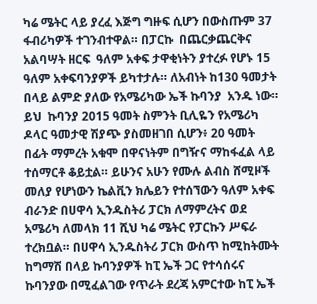ካሬ ሜትር ላይ ያረፈ እጅግ ግዙፍ ሲሆን በውስጡም 37 ፋብሪካዎች ተገንብተዋል። በፓርኩ  በጨርቃጨርቅና አልባሣት ዘርፍ  ዓለም አቀፍ ታዋቂነትን ያተረፉ የሆኑ 15 ዓለም አቀፍባንያዎች ይካተታሉ። ለአብነት ከ130 ዓመታት በላይ ልምድ ያለው የአሜሪካው ኤች ኩባንያ  አንዱ ነው።
ይህ  ኩባንያ 2015 ዓመት ስምንት ቢሊዬን የአሜሪካ ዶላር ዓመታዊ ሽያጭ ያስመዘገበ ሲሆን፥ 20 ዓመት በፊት ማምረት አቁሞ በዋናነትም በግዥና ማከፋፈል ላይ ተሰማርቶ ቆይቷል። ይሁንና አሁን የሙሉ ልብስ ሸሚዞች መለያ የሆነውን ኬልቪን ክሌይን የተሰኘውን ዓለም አቀፍ ብራንድ በሀዋሳ ኢንዱስትሪ ፓርክ ለማምረትና ወደ አሜሪካ ለመላክ 11 ሺህ ካሬ ሜትር የፓርኩን ሥፍራ ተረክቧል። በሀዋሳ ኢንዱስትሪ ፓርክ ውስጥ ከሚከትሙት ከግማሽ በላይ ኩባንያዎች ከፒ ኤች ጋር የተሳሰሩና ኩባንያው በሚፈልገው የጥራት ደረጃ አምርተው ከፒ ኤች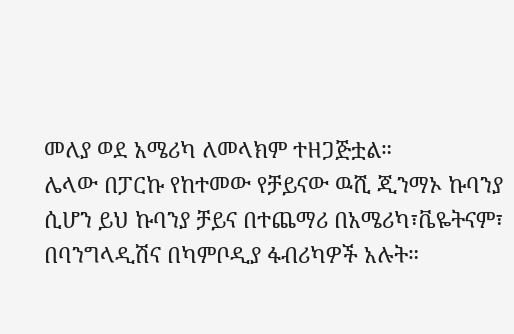መለያ ወደ አሜሪካ ለመላክም ተዘጋጅቷል።
ሌላው በፓርኩ የከተመው የቻይናው ዉሺ ጂንማኦ ኩባንያ ሲሆን ይህ ኩባንያ ቻይና በተጨማሪ በአሜሪካ፣ቬዬትናም፣ በባንግላዲሽና በካምቦዲያ ፋብሪካዎች አሉት።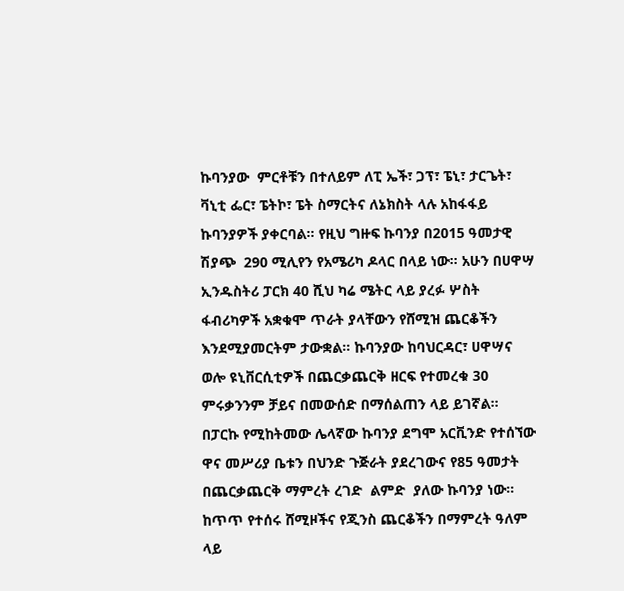ኩባንያው  ምርቶቹን በተለይም ለፒ ኤች፣ ጋፕ፣ ፔኒ፣ ታርጌት፣ ቫኒቲ ፌር፣ ፔትኮ፣ ፔት ስማርትና ለኔክስት ላሉ አከፋፋይ ኩባንያዎች ያቀርባል። የዚህ ግዙፍ ኩባንያ በ2015 ዓመታዊ  ሽያጭ  290 ሚሊየን የአሜሪካ ዶላር በላይ ነው። አሁን በሀዋሣ ኢንዱስትሪ ፓርክ 40 ሺህ ካሬ ሜትር ላይ ያረፉ ሦስት ፋብሪካዎች አቋቁሞ ጥራት ያላቸውን የሸሚዝ ጨርቆችን እንደሚያመርትም ታውቋል። ኩባንያው ከባህርዳር፣ ሀዋሣና ወሎ ዩኒቨርሲቲዎች በጨርቃጨርቅ ዘርፍ የተመረቁ 30 ምሩቃንንም ቻይና በመውሰድ በማሰልጠን ላይ ይገኛል።
በፓርኩ የሚከትመው ሌላኛው ኩባንያ ደግሞ አርቪንድ የተሰኘው ዋና መሥሪያ ቤቱን በህንድ ጉጅራት ያደረገውና የ85 ዓመታት በጨርቃጨርቅ ማምረት ረገድ  ልምድ  ያለው ኩባንያ ነው። ከጥጥ የተሰሩ ሸሚዞችና የጂንስ ጨርቆችን በማምረት ዓለም ላይ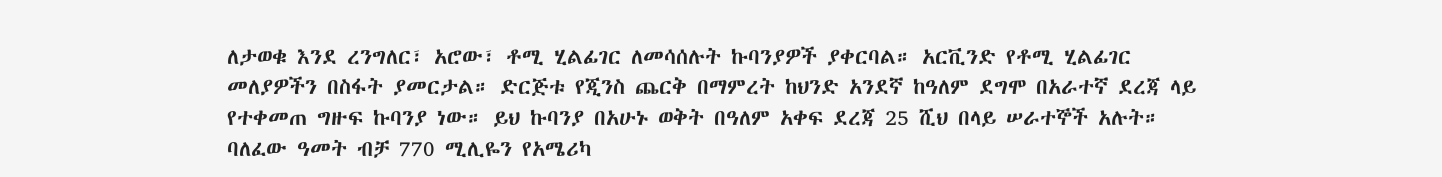ለታወቁ እንደ ረንግለር፣ አሮው፣ ቶሚ ሂልፊገር ለመሳሰሉት ኩባንያዎች ያቀርባል። አርቪንድ የቶሚ ሂልፊገር መለያዎችን በስፋት ያመርታል። ድርጅቱ የጂንስ ጨርቅ በማምረት ከህንድ አንደኛ ከዓለም ደግሞ በአራተኛ ደረጃ ላይ የተቀመጠ ግዙፍ ኩባንያ ነው። ይህ ኩባንያ በአሁኑ ወቅት በዓለም አቀፍ ደረጃ 25 ሺህ በላይ ሠራተኞች አሉት። ባለፈው ዓመት ብቻ 770 ሚሊዬን የአሜሪካ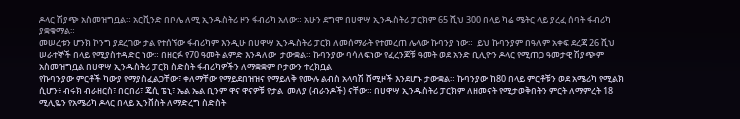ዶላር ሽያጭ አስመዝግቧል። አርቪንድ በቦሌ ለሚ ኢንዱስትሪ ዞን ፋብሪካ አለው። አሁን ደግሞ በሀዋሣ ኢንዱስትሪ ፓርክም 65 ሺህ 300 በላይ ካሬ ሜትር ላይ ያረፈ ሰባት ፋብሪካ ያቋቁማል።
መሠረቱን ሆንክ ኮንግ ያደረገው ታል የተሰኘው ፋብሪካም እንዲሁ በሀዋሣ ኢንዱስትሪ ፓርክ ለመሰማራት የተመረጠ ሌላው ኩባንያ ነው።  ይህ ኩባንያም በዓለም አቀፍ ደረጃ 26 ሺህ ሠራተኞች በላይ የሚያስተዳድር ነው። በዘርፉ የ70 ዓመት ልምድ እንዳለው  ታውቋል። ኩባንያው ባሳለፍነው የፈረንጆቹ ዓመት ወደ አንድ ቢሊዮን ዶላር የሚጠጋ ዓመታዊ ሽያጭም አስመዝግቧል በሀዋሣ ኢንዱስትሪ ፓርክ ስድስት ፋብሪካዎችን ለማቋቋም ቦታውን ተረክቧል
የኩባንያው ምርቶች ካውያ የማያስፈልጋቸው፣ ቀለማቸው የማይደበዝዝና የማይለቅ የሙሉ ልብስ አላባሽ ሸሚዞች እንደሆኑ ታውቋል። ኩባንያው ከ80 በላይ ምርቶቹን ወደ አሜሪካ የሚልክ ሲሆን፥ ብሩክ ብራዘርስ፣ በርበሪ፣ ጄሲ ፔኒ፣ ኤል ኤል ቢንም ዋና ዋናዎቹ የታል  መለያ (ብራንዶች) ናቸው። በሀዋሣ ኢንዱስትሪ ፓርክም ለዘመናት የሚታወቅበትን ምርት ለማምረት 18 ሚሊዬን የአሜሪካ ዶላር በላይ ኢንቨስት ለማድረግ ስድስት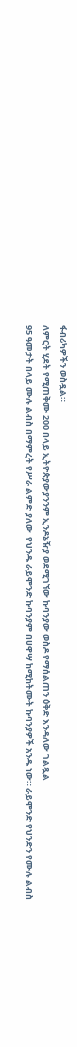ፋብሪካዎችን ወስዷል።
ለምርት ሂደት የሚጠቅሙ 200 በላይ ኢትዮጵያውያንንም ኢንዶኔዥያ ወደሚገኘው ኩባንያው ወስዶ የማሰልጠን ዕቅድ እንዳለው ገልጿል
95 ዓመታት በላይ ሙሉ ልብስ በማምረት የሥራ ልምድ ያለው  የህንዱ ራይሞንድ ኩባንያም በሀዋሣ ከሚከትሙት ኩባንያዎች አንዱ ነው። ራይሞንድ የህንድን የሙሉ ልብስ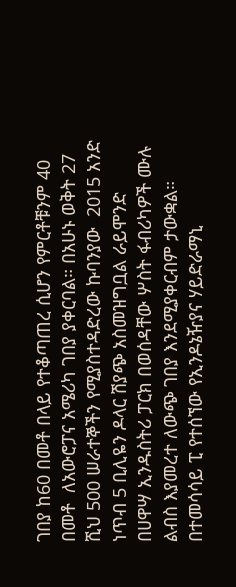ገበያ ከ60 በመቶ በላይ የተቆጣጠረ ሲሆን የምርቶቹንም 40 በመቶ  ለአውሮፓና አሜሪካ ገበያ ያቀርባል። በአሁኑ ወቅት 27 ሺህ 500 ሠራተኞችን የሚያስተዳድረው ኩባንያው  2015 አንድ  ነጥብ 5 ቢሊዬን ዶላር ሽያጭ አስመዝግቧል ራይሞንድ  በሀዋሣ ኢንዱስትሪ ፓርክ በወሰዳቸው ሦስት ፋብሪካዎች ሙሉ ልብስ እያመረተ ለውጭ ገበያ እንደሚያቀርብም ታውቋል።
በተመሳሳይ ፒ የተሰኘው የኢንዶኔዥያና ሃይድራማኒ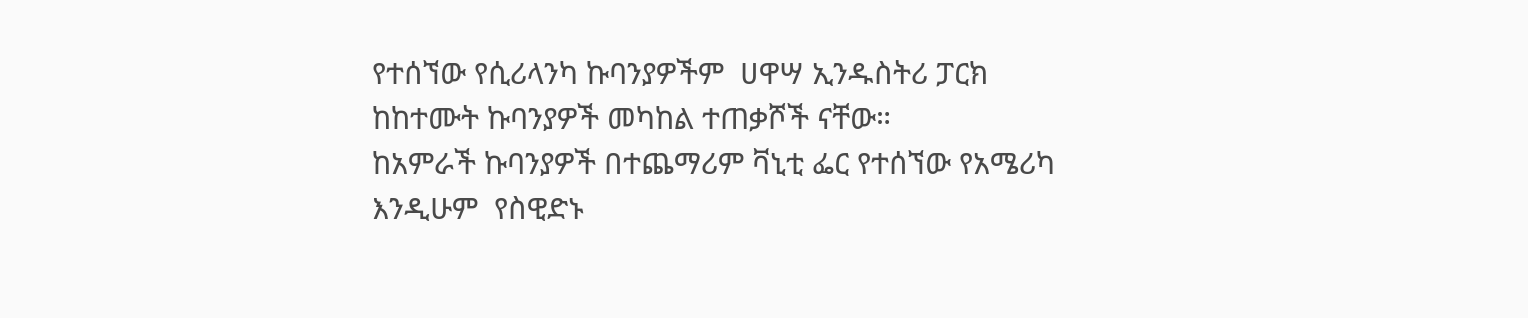የተሰኘው የሲሪላንካ ኩባንያዎችም  ሀዋሣ ኢንዱስትሪ ፓርክ ከከተሙት ኩባንያዎች መካከል ተጠቃሾች ናቸው።
ከአምራች ኩባንያዎች በተጨማሪም ቫኒቲ ፌር የተሰኘው የአሜሪካ እንዲሁም  የስዊድኑ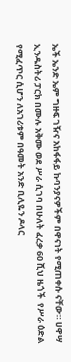ኤች ኤንድ ኤም ግዙፍ ገዥና አከፋፋይ ኩባንያናዎችም በዋናነት የሚጠቀሱ ናቸው። ሀዋሣ ኢንዱስትሪ ፓርክ በሙሉ አቅሙ ወደ ሥራ ሲገባ በሁለት ፈረቃ 60 ሺህ ዜጎች  የሥራ ዕድል የሚፈጥር ሲሆን ለአገሪቱም በዓመት አንድ ቢሊዬን ዶላር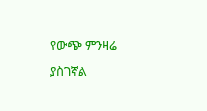የውጭ ምንዛሬ ያስገኛል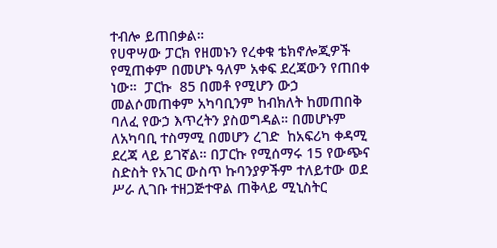ተብሎ ይጠበቃል።
የሀዋሣው ፓርክ የዘመኑን የረቀቁ ቴክኖሎጂዎች የሚጠቀም በመሆኑ ዓለም አቀፍ ደረጃውን የጠበቀ  ነው።  ፓርኩ  85 በመቶ የሚሆን ውኃ መልሶመጠቀም አካባቢንም ከብክለት ከመጠበቅ ባለፈ የውኃ እጥረትን ያስወግዳል። በመሆኑም ለአካባቢ ተስማሚ በመሆን ረገድ  ከአፍሪካ ቀዳሚ ደረጃ ላይ ይገኛል። በፓርኩ የሚሰማሩ 15 የውጭና ስድስት የአገር ውስጥ ኩባንያዎችም ተለይተው ወደ ሥራ ሊገቡ ተዘጋጅተዋል ጠቅላይ ሚኒስትር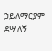ኃይለማርያም ደሣለኝ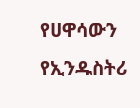የሀዋሳውን  የኢንዱስትሪ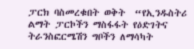ፓርክ ባስመረቁበት ወቅት  “የኢንዱስትሪ ልማት ፓርኮችን ማስፋፋት የዕድገትና ትራንስፎርሜሽን ግቦችን ለማሳካት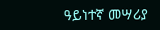ዓይነተኛ መሣሪያ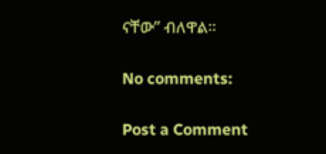ናቸው” ብለዋል።

No comments:

Post a Comment